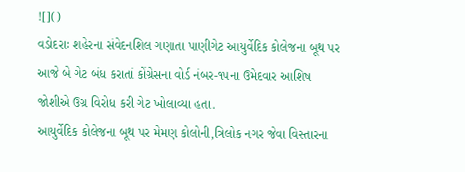![]()
વડોદરાઃ શહેરના સંવેદનશિલ ગણાતા પાણીગેટ આયુર્વેદિક કોલેજના બૂથ પર આજે બે ગેટ બંધ કરાતાં કોંગ્રેસના વોર્ડ નંબર-૧૫ના ઉમેદવાર આશિષ જોશીએ ઉગ્ર વિરોધ કરી ગેટ ખોલાવ્યા હતા.
આયુર્વેદિક કોલેજના બૂથ પર મેમણ કોલોની,ત્રિલોક નગર જેવા વિસ્તારના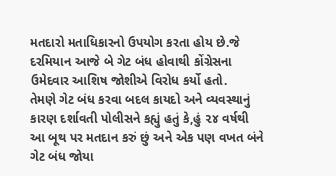મતદારો મતાધિકારનો ઉપયોગ કરતા હોય છે.જે દરમિયાન આજે બે ગેટ બંધ હોવાથી કોંગ્રેસના ઉમેદવાર આશિષ જોશીએ વિરોધ કર્યો હતો.
તેમણે ગેટ બંધ કરવા બદલ કાયદો અને વ્યવસ્થાનું કારણ દર્શાવતી પોલીસને કહ્યું હતું કે,હું ૨૪ વર્ષથી આ બૂથ પર મતદાન કરું છું અને એક પણ વખત બંને ગેટ બંધ જોયા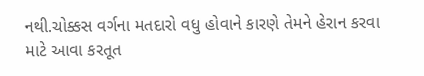નથી.ચોક્કસ વર્ગના મતદારો વધુ હોવાને કારણે તેમને હેરાન કરવા માટે આવા કરતૂત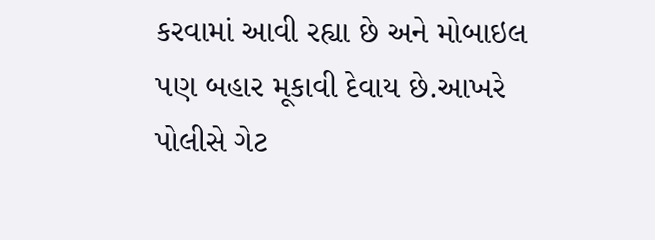કરવામાં આવી રહ્યા છે અને મોબાઇલ પણ બહાર મૂકાવી દેવાય છે.આખરે પોલીસે ગેટ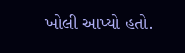ખોલી આપ્યો હતો.